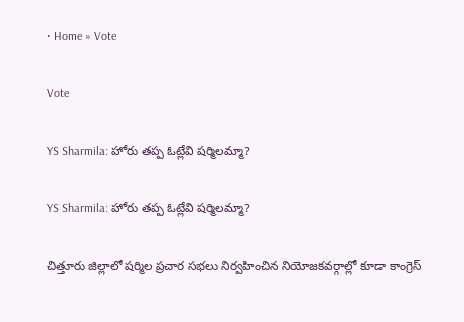• Home » Vote

Vote

YS Sharmila: హోరు తప్ప ఓట్లేవి షర్మిలమ్మా?

YS Sharmila: హోరు తప్ప ఓట్లేవి షర్మిలమ్మా?

చిత్తూరు జిల్లాలో షర్మిల ప్రచార సభలు నిర్వహించిన నియోజకవర్గాల్లో కూడా కాంగ్రెస్‌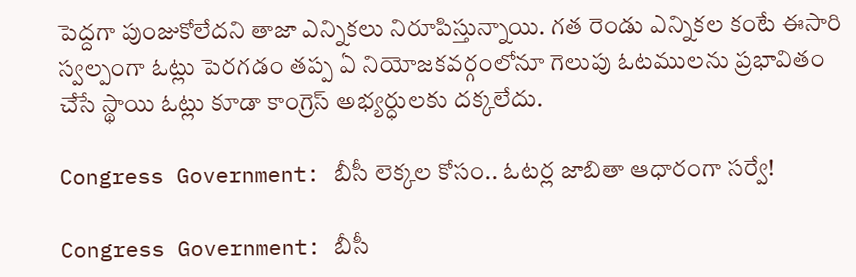పెద్దగా పుంజుకోలేదని తాజా ఎన్నికలు నిరూపిస్తున్నాయి. గత రెండు ఎన్నికల కంటే ఈసారి స్వల్పంగా ఓట్లు పెరగడం తప్ప ఏ నియోజకవర్గంలోనూ గెలుపు ఓటములను ప్రభావితం చేసే స్థాయి ఓట్లు కూడా కాంగ్రెస్‌ అభ్యర్ధులకు దక్కలేదు.

Congress Government: బీసీ లెక్కల కోసం.. ఓటర్ల జాబితా ఆధారంగా సర్వే!

Congress Government: బీసీ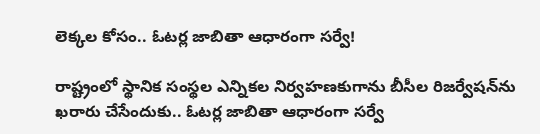లెక్కల కోసం.. ఓటర్ల జాబితా ఆధారంగా సర్వే!

రాష్ట్రంలో స్థానిక సంస్థల ఎన్నికల నిర్వహణకుగాను బీసీల రిజర్వేషన్‌ను ఖరారు చేసేందుకు.. ఓటర్ల జాబితా ఆధారంగా సర్వే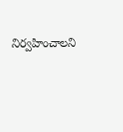నిర్వహించాలని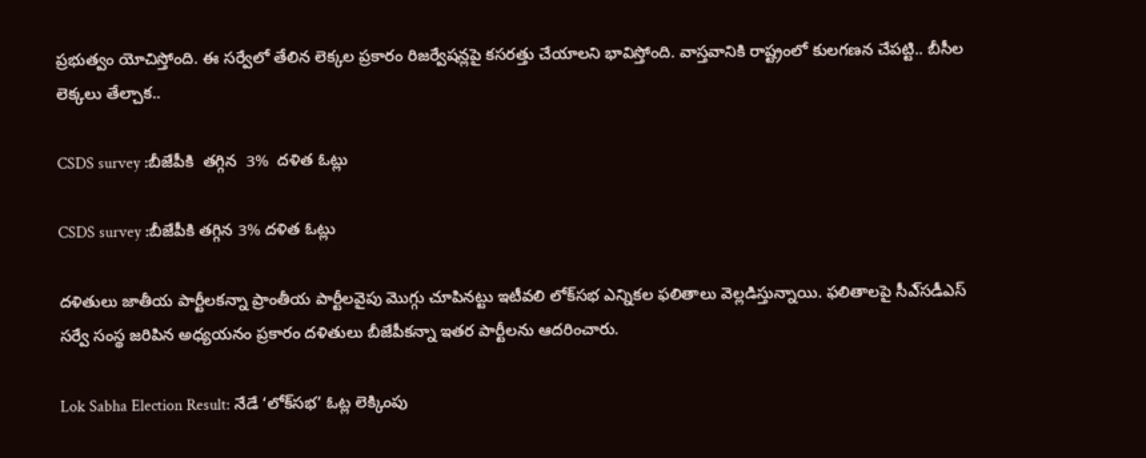ప్రభుత్వం యోచిస్తోంది. ఈ సర్వేలో తేలిన లెక్కల ప్రకారం రిజర్వేషన్లపై కసరత్తు చేయాలని భావిస్తోంది. వాస్తవానికి రాష్ట్రంలో కులగణన చేపట్టి.. బీసీల లెక్కలు తేల్చాక..

CSDS survey :బీజేపీకి  తగ్గిన  3%  దళిత ఓట్లు

CSDS survey :బీజేపీకి తగ్గిన 3% దళిత ఓట్లు

దళితులు జాతీయ పార్టీలకన్నా ప్రాంతీయ పార్టీలవైపు మొగ్గు చూపినట్టు ఇటీవలి లోక్‌సభ ఎన్నికల ఫలితాలు వెల్లడిస్తున్నాయి. ఫలితాలపై సీఎ్‌సడీఎస్‌ సర్వే సంస్థ జరిపిన అధ్యయనం ప్రకారం దళితులు బీజేపీకన్నా ఇతర పార్టీలను ఆదరించారు.

Lok Sabha Election Result: నేడే ‘లోక్‌సభ’ ఓట్ల లెక్కింపు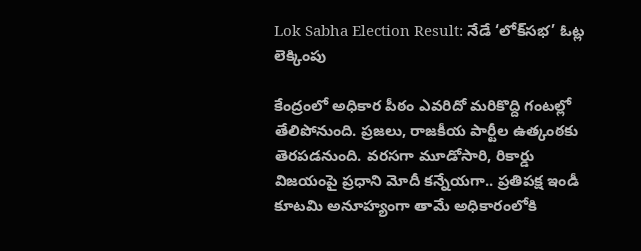Lok Sabha Election Result: నేడే ‘లోక్‌సభ’ ఓట్ల లెక్కింపు

కేంద్రంలో అధికార పీఠం ఎవరిదో మరికొద్ది గంటల్లో తేలిపోనుంది. ప్రజలు, రాజకీయ పార్టీల ఉత్కంఠకు తెరపడనుంది. వరసగా మూడోసారి, రికార్డు విజయంపై ప్రధాని మోదీ కన్నేయగా.. ప్రతిపక్ష ఇండీ కూటమి అనూహ్యంగా తామే అధికారంలోకి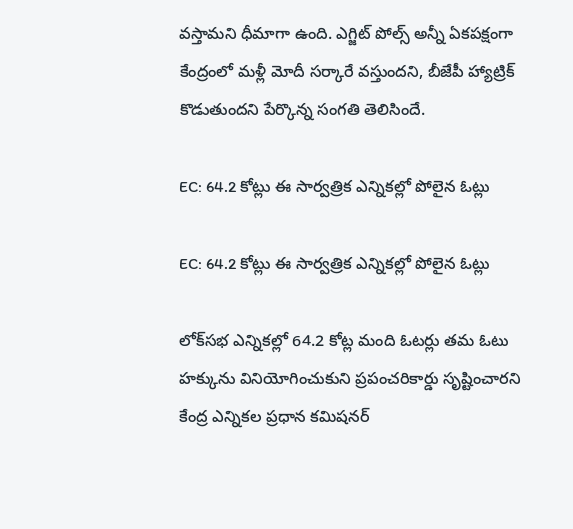వస్తామని ధీమాగా ఉంది. ఎగ్జిట్‌ పోల్స్‌ అన్నీ ఏకపక్షంగా కేంద్రంలో మళ్లీ మోదీ సర్కారే వస్తుందని, బీజేపీ హ్యాట్రిక్‌ కొడుతుందని పేర్కొన్న సంగతి తెలిసిందే.

EC: 64.2 కోట్లు ఈ సార్వత్రిక ఎన్నికల్లో పోలైన ఓట్లు

EC: 64.2 కోట్లు ఈ సార్వత్రిక ఎన్నికల్లో పోలైన ఓట్లు

లోక్‌సభ ఎన్నికల్లో 64.2 కోట్ల మంది ఓటర్లు తమ ఓటు హక్కును వినియోగించుకుని ప్రపంచరికార్డు సృష్టించారని కేంద్ర ఎన్నికల ప్రధాన కమిషనర్‌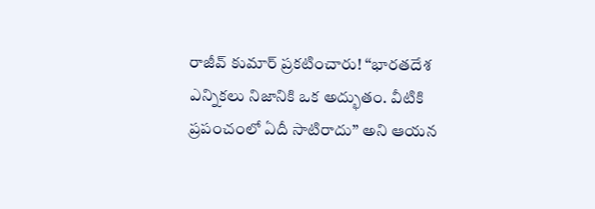రాజీవ్‌ కుమార్‌ ప్రకటించారు! ‘‘భారతదేశ ఎన్నికలు నిజానికి ఒక అద్భుతం. వీటికి ప్రపంచంలో ఏదీ సాటిరాదు’’ అని ఆయన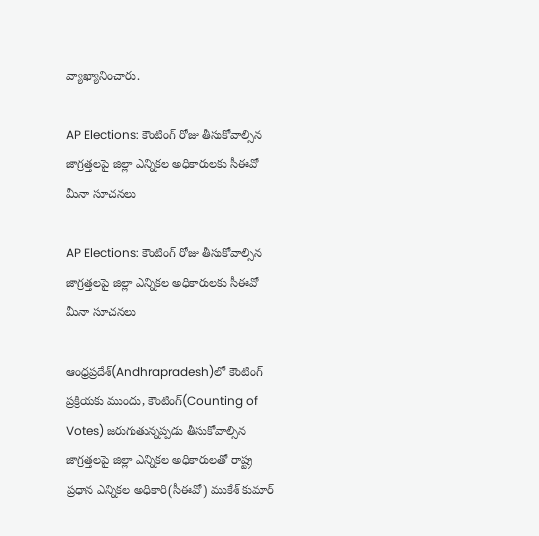వ్యాఖ్యానించారు.

AP Elections: కౌంటింగ్ రోజు తీసుకోవాల్సిన జాగ్రత్తలపై జిల్లా ఎన్నికల అధికారులకు సీఈవో మీనా సూచనలు

AP Elections: కౌంటింగ్ రోజు తీసుకోవాల్సిన జాగ్రత్తలపై జిల్లా ఎన్నికల అధికారులకు సీఈవో మీనా సూచనలు

ఆంధ్రప్రదేశ్‌(Andhrapradesh)లో కౌంటింగ్‌ ప్రక్రియకు ముందు, కౌంటింగ్(Counting of Votes) జరుగుతున్నప్పడు తీసుకోవాల్సిన జాగ్రత్తలపై జిల్లా ఎన్నికల అధికారులతో రాష్ట్ర ప్రధాన ఎన్నికల అధికారి(సీఈవో) ముకేశ్ కుమార్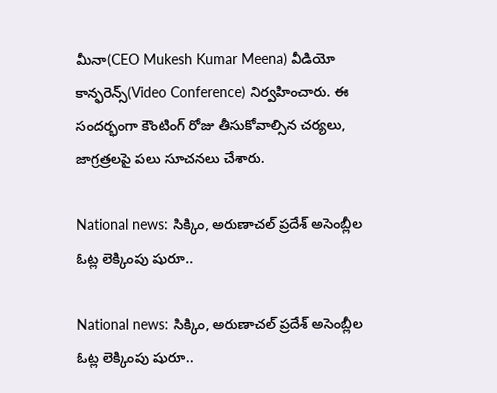మీనా(CEO Mukesh Kumar Meena) వీడియో కాన్ఫరెన్స్(Video Conference) నిర్వహించారు. ఈ సందర్భంగా కౌంటింగ్ రోజు తీసుకోవాల్సిన చర్యలు, జాగ్రత్రలపై పలు సూచనలు చేశారు.

National news: సిక్కిం, అరుణాచల్ ప్రదేశ్ అసెంబ్లీల ఓట్ల లెక్కింపు షురూ..

National news: సిక్కిం, అరుణాచల్ ప్రదేశ్ అసెంబ్లీల ఓట్ల లెక్కింపు షురూ..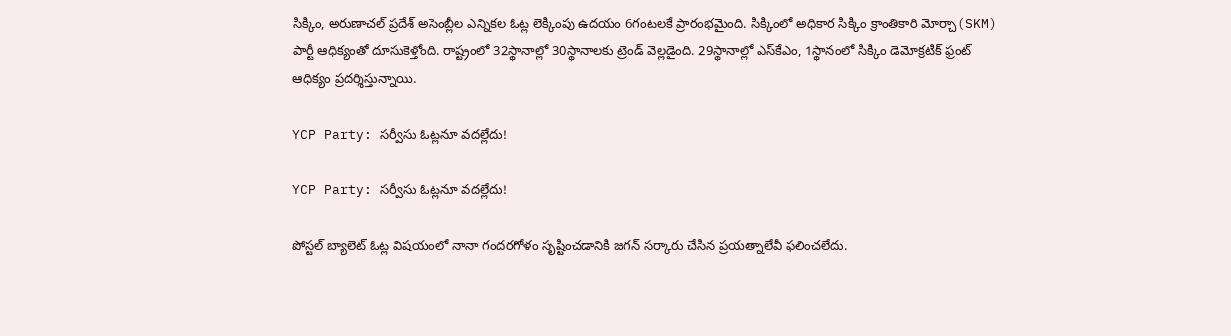సిక్కిం, అరుణాచల్ ప్రదేశ్ అసెంబ్లీల ఎన్నికల ఓట్ల లెక్కింపు ఉదయం 6గంటలకే ప్రారంభమైంది. సిక్కింలో అధికార సిక్కిం క్రాంతికారి మోర్చా(SKM) పార్టీ ఆధిక్యంతో దూసుకెళ్తోంది. రాష్ట్రంలో 32స్థానాల్లో 30స్థానాలకు ట్రెండ్ వెల్లడైంది. 29స్థానాల్లో ఎస్‌కేఎం, 1స్థానంలో సిక్కిం డెమోక్రటిక్ ఫ్రంట్ ఆధిక్యం ప్రదర్శిస్తున్నాయి.

YCP Party: సర్వీసు ఓట్లనూ వదల్లేదు!

YCP Party: సర్వీసు ఓట్లనూ వదల్లేదు!

పోస్టల్‌ బ్యాలెట్‌ ఓట్ల విషయంలో నానా గందరగోళం సృష్టించడానికి జగన్‌ సర్కారు చేసిన ప్రయత్నాలేవీ ఫలించలేదు.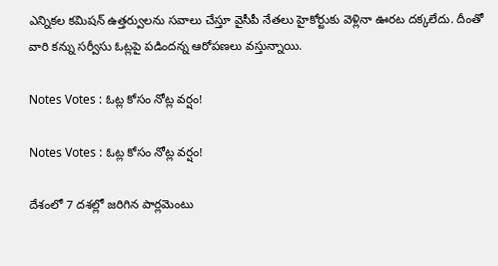ఎన్నికల కమిషన్‌ ఉత్తర్వులను సవాలు చేస్తూ వైసీపీ నేతలు హైకోర్టుకు వెళ్లినా ఊరట దక్కలేదు. దీంతో వారి కన్ను సర్వీసు ఓట్లపై పడిందన్న ఆరోపణలు వస్తున్నాయి.

Notes Votes : ఓట్ల కోసం నోట్ల వర్షం!

Notes Votes : ఓట్ల కోసం నోట్ల వర్షం!

దేశంలో 7 దశల్లో జరిగిన పార్లమెంటు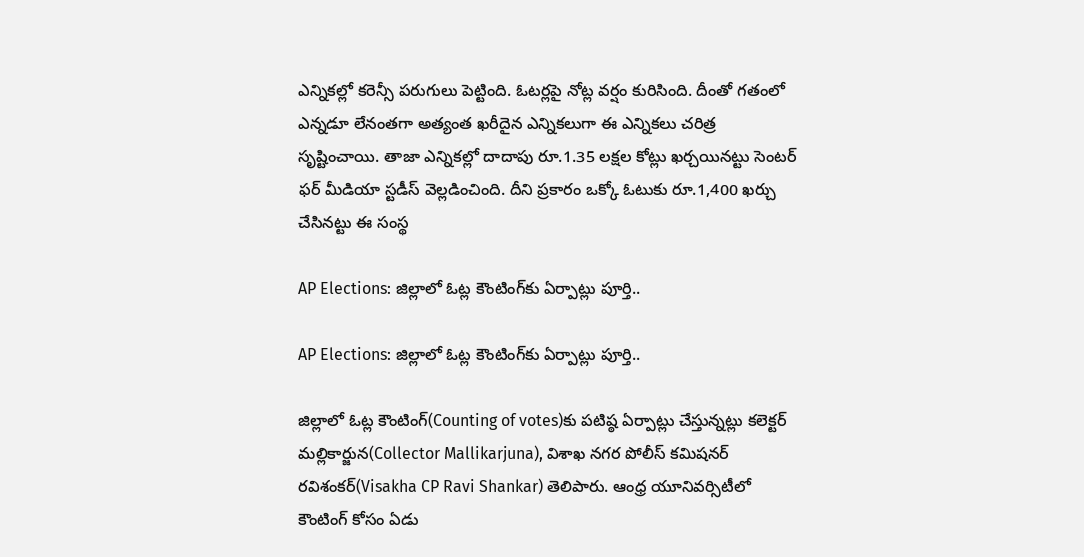ఎన్నికల్లో కరెన్సీ పరుగులు పెట్టింది. ఓటర్లపై నోట్ల వర్షం కురిసింది. దీంతో గతంలో ఎన్నడూ లేనంతగా అత్యంత ఖరీదైన ఎన్నికలుగా ఈ ఎన్నికలు చరిత్ర సృష్టించాయి. తాజా ఎన్నికల్లో దాదాపు రూ.1.35 లక్షల కోట్లు ఖర్చయినట్టు సెంటర్‌ ఫర్‌ మీడియా స్టడీస్‌ వెల్లడించింది. దీని ప్రకారం ఒక్కో ఓటుకు రూ.1,400 ఖర్చు చేసినట్టు ఈ సంస్థ

AP Elections: జిల్లాలో ఓట్ల కౌంటింగ్‌కు ఏర్పాట్లు పూర్తి..

AP Elections: జిల్లాలో ఓట్ల కౌంటింగ్‌కు ఏర్పాట్లు పూర్తి..

జిల్లాలో ఓట్ల కౌంటింగ్‌(Counting of votes)కు పటిష్ఠ ఏర్పాట్లు చేస్తున్నట్లు కలెక్టర్ మల్లికార్జున(Collector Mallikarjuna), విశాఖ నగర పోలీస్ కమిషనర్ రవిశంకర్(Visakha CP Ravi Shankar) తెలిపారు. ఆంధ్ర యూనివర్సిటీలో కౌంటింగ్ కోసం ఏడు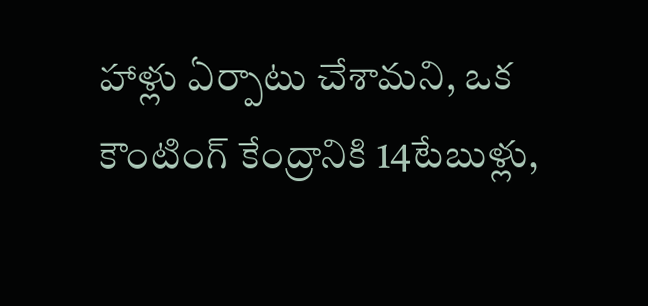హాళ్లు ఏర్పాటు చేశామని, ఒక కౌంటింగ్ కేంద్రానికి 14టేబుళ్లు,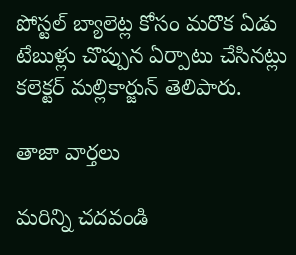పోస్టల్ బ్యాలెట్ల కోసం మరొక ఏడు టేబుళ్లు చొప్పున ఏర్పాటు చేసినట్లు కలెక్టర్ మల్లికార్జున్ తెలిపారు.

తాజా వార్తలు

మరిన్ని చదవండి